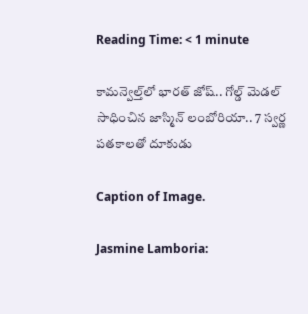Reading Time: < 1 minute

కామన్వెల్త్‌లో భారత్ జోష్.. గోల్డ్ మెడల్ సాధించిన జాస్మిన్ లంబోరియా.. 7 స్వర్ణ పతకాలతో దూకుడు

Caption of Image.

Jasmine Lamboria: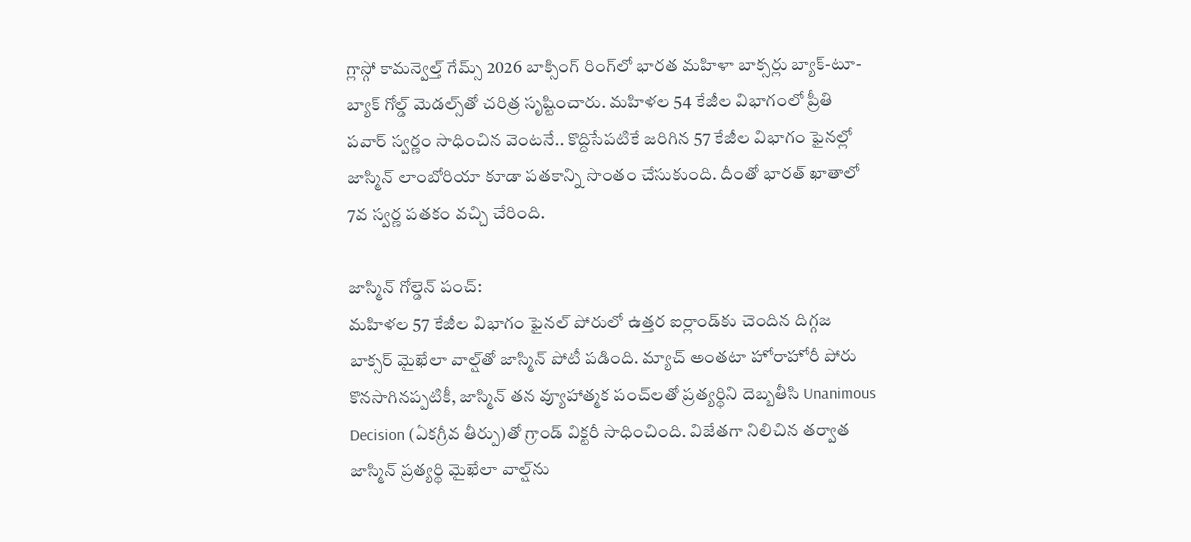గ్లాస్గో కామన్వెల్త్ గేమ్స్ 2026 బాక్సింగ్ రింగ్‌లో భారత మహిళా బాక్సర్లు బ్యాక్-టూ-బ్యాక్ గోల్డ్ మెడల్స్‌తో చరిత్ర సృష్టించారు. మహిళల 54 కేజీల విభాగంలో ప్రీతి పవార్ స్వర్ణం సాధించిన వెంటనే.. కొద్దిసేపటికే జరిగిన 57 కేజీల విభాగం ఫైనల్లో జాస్మిన్ లాంబోరియా కూడా పతకాన్ని సొంతం చేసుకుంది. దీంతో భారత్ ఖాతాలో 7వ స్వర్ణ పతకం వచ్చి చేరింది.

జాస్మిన్ గోల్డెన్ పంచ్:
మహిళల 57 కేజీల విభాగం ఫైనల్ పోరులో ఉత్తర ఐర్లాండ్‌కు చెందిన దిగ్గజ బాక్సర్ మైఖేలా వాల్ష్‌తో జాస్మిన్ పోటీ పడింది. మ్యాచ్ అంతటా హోరాహోరీ పోరు కొనసాగినప్పటికీ, జాస్మిన్ తన వ్యూహాత్మక పంచ్‌లతో ప్రత్యర్థిని దెబ్బతీసి Unanimous Decision (ఏకగ్రీవ తీర్పు)తో గ్రాండ్ విక్టరీ సాధించింది. విజేతగా నిలిచిన తర్వాత జాస్మిన్ ప్రత్యర్థి మైఖేలా వాల్ష్‌ను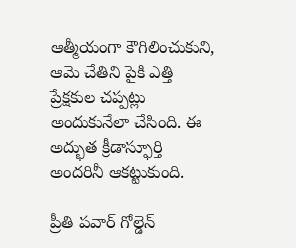ఆత్మీయంగా కౌగిలించుకుని, ఆమె చేతిని పైకి ఎత్తి ప్రేక్షకుల చప్పట్లు అందుకునేలా చేసింది. ఈ అద్భుత క్రీడాస్ఫూర్తి అందరినీ ఆకట్టుకుంది.

ప్రీతి పవార్ గోల్డెన్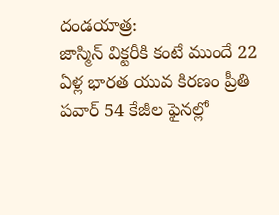దండయాత్ర:
జాస్మిన్ విక్టరీకి కంటే ముందే 22 ఏళ్ల భారత యువ కిరణం ప్రీతి పవార్ 54 కేజీల ఫైనల్లో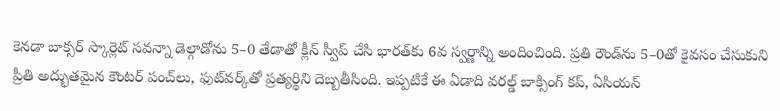కెనడా బాక్సర్ స్కార్లెట్ సవన్నా డెల్గాడోను 5–0 తేడాతో క్లీన్ స్వీప్ చేసి భారత్‌కు 6వ స్వర్ణాన్ని అందించింది. ప్రతి రౌండ్‌ను 5–0తో కైవసం చేసుకుని ప్రీతి అద్భుతమైన కౌంటర్ పంచ్‌లు, ఫుట్‌వర్క్‌తో ప్రత్యర్థిని దెబ్బతీసింది. ఇప్పటికే ఈ ఏడాది వరల్డ్ బాక్సింగ్ కప్, ఏసియన్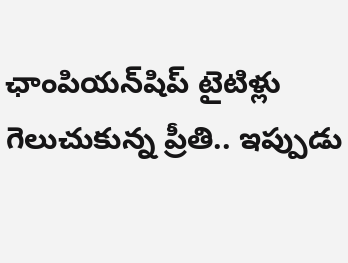ఛాంపియన్‌షిప్ టైటిళ్లు గెలుచుకున్న ప్రీతి.. ఇప్పుడు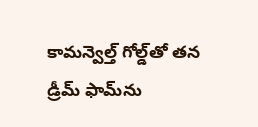కామన్వెల్త్ గోల్డ్‌తో తన డ్రీమ్ ఫామ్‌ను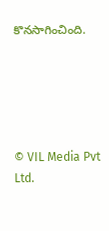కొనసాగించింది.





© VIL Media Pvt Ltd.